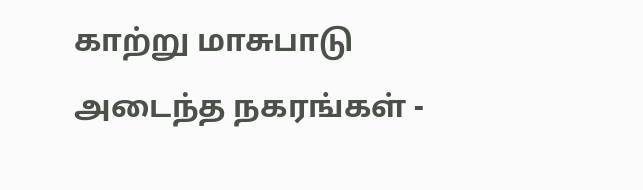காற்று மாசுபாடு அடைந்த நகரங்கள் -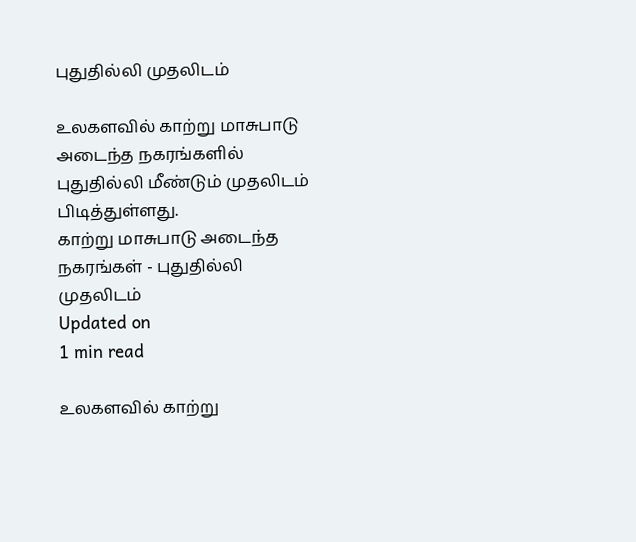புதுதில்லி முதலிடம்

உலகளவில் காற்று மாசுபாடு அடைந்த நகரங்களில் புதுதில்லி மீண்டும் முதலிடம் பிடித்துள்ளது.
காற்று மாசுபாடு அடைந்த நகரங்கள் - புதுதில்லி முதலிடம்
Updated on
1 min read

உலகளவில் காற்று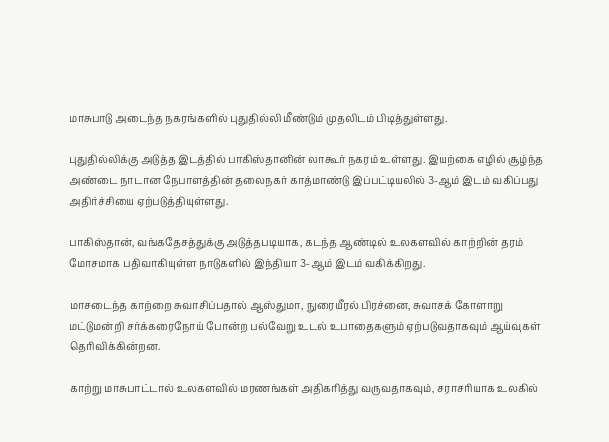மாசுபாடு அடைந்த நகரங்களில் புதுதில்லி மீண்டும் முதலிடம் பிடித்துள்ளது.

புதுதில்லிக்கு அடுத்த இடத்தில் பாகிஸ்தானின் லாகூர் நகரம் உள்ளது. இயற்கை எழில் சூழ்ந்த அண்டை நாடான நேபாளத்தின் தலைநகர் காத்மாண்டு இப்பட்டியலில் 3-ஆம் இடம் வகிப்பது அதிர்ச்சியை ஏற்படுத்தியுள்ளது.

பாகிஸ்தான், வங்கதேசத்துக்கு அடுத்தபடியாக, கடந்த ஆண்டில் உலகளவில் காற்றின் தரம் மோசமாக பதிவாகியுள்ள நாடுகளில் இந்தியா 3-ஆம் இடம் வகிக்கிறது.

மாசடைந்த காற்றை சுவாசிப்பதால் ஆஸ்துமா, நுரையீரல் பிரச்னை, சுவாசக் கோளாறு மட்டுமன்றி சர்க்கரைநோய் போன்ற பல்வேறு உடல் உபாதைகளும் ஏற்படுவதாகவும் ஆய்வுகள் தெரிவிக்கின்றன.

காற்று மாசுபாட்டால் உலகளவில் மரணங்கள் அதிகரித்து வருவதாகவும், சராசரியாக உலகில்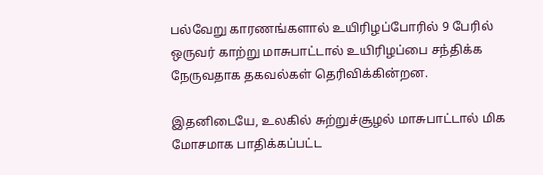பல்வேறு காரணங்களால் உயிரிழப்போரில் 9 பேரில் ஒருவர் காற்று மாசுபாட்டால் உயிரிழப்பை சந்திக்க நேருவதாக தகவல்கள் தெரிவிக்கின்றன.

இதனிடையே, உலகில் சுற்றுச்சூழல் மாசுபாட்டால் மிக மோசமாக பாதிக்கப்பட்ட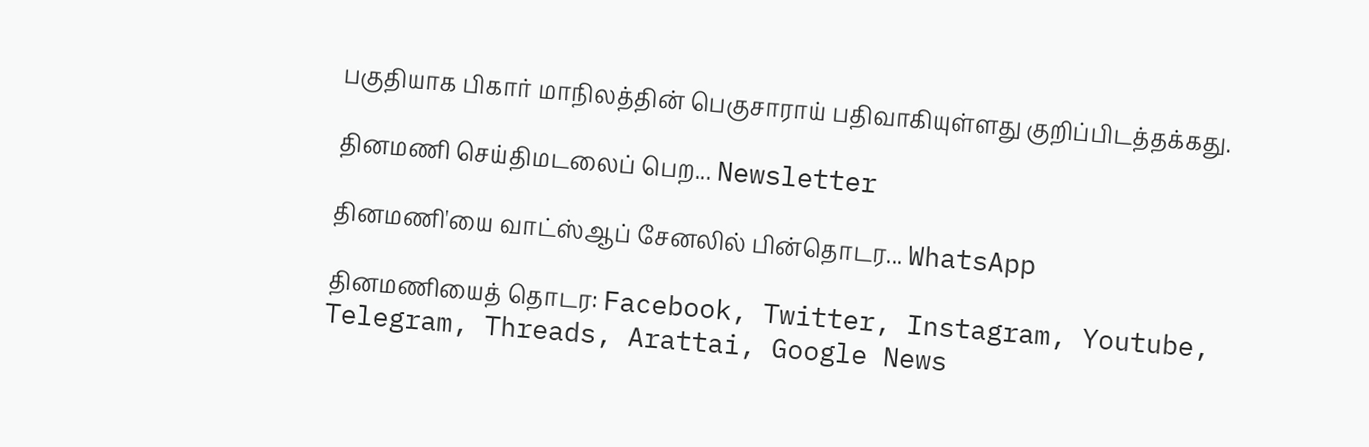பகுதியாக பிகார் மாநிலத்தின் பெகுசாராய் பதிவாகியுள்ளது குறிப்பிடத்தக்கது.

தினமணி செய்திமடலைப் பெற... Newsletter

தினமணி'யை வாட்ஸ்ஆப் சேனலில் பின்தொடர... WhatsApp

தினமணியைத் தொடர: Facebook, Twitter, Instagram, Youtube, Telegram, Threads, Arattai, Google News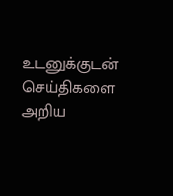உடனுக்குடன் செய்திகளை அறிய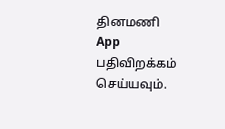தினமணி App பதிவிறக்கம் செய்யவும்.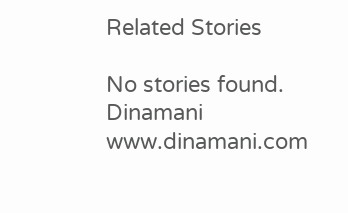Related Stories

No stories found.
Dinamani
www.dinamani.com